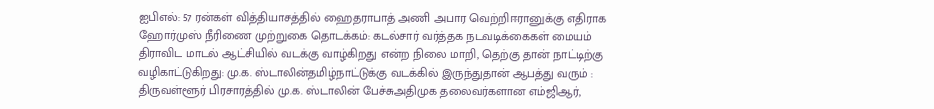ஐபிஎல்: 57 ரன்கள் வித்தியாசத்தில் ஹைதராபாத் அணி அபார வெற்றிஈரானுக்கு எதிராக ஹோர்முஸ் நீரிணை முற்றுகை தொடக்கம்: கடல்சார் வர்த்தக நடவடிக்கைகள் மையம் திராவிட மாடல் ஆட்சியில் வடக்கு வாழ்கிறது என்ற நிலை மாறி, தெற்கு தான் நாட்டிற்கு வழிகாட்டுகிறது: மு.க. ஸ்டாலின்தமிழ்நாட்டுக்கு வடக்கில் இருந்துதான் ஆபத்து வரும் : திருவள்ளூர் பிரசாரத்தில் மு.க. ஸ்டாலின் பேச்சுஅதிமுக தலைவர்களான எம்ஜிஆர்,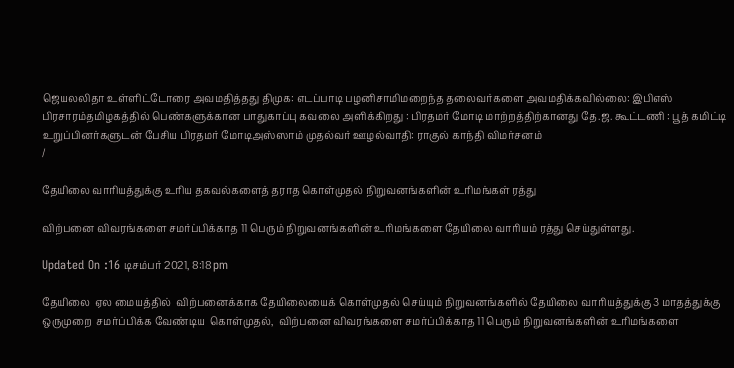ஜெயலலிதா உள்ளிட்டோரை அவமதித்தது திமுக: எடப்பாடி பழனிசாமிமறைந்த தலைவர்களை அவமதிக்கவில்லை: இபிஎஸ் பிரசாரம்தமிழகத்தில் பெண்களுக்கான பாதுகாப்பு கவலை அளிக்கிறது : பிரதமர் மோடி மாற்றத்திற்கானது தே.ஜ. கூட்டணி : பூத் கமிட்டி உறுப்பினர்களுடன் பேசிய பிரதமர் மோடிஅஸ்ஸாம் முதல்வர் ஊழல்வாதி: ராகுல் காந்தி விமர்சனம்
/

தேயிலை வாரியத்துக்கு உரிய தகவல்களைத் தராத கொள்முதல் நிறுவனங்களின் உரிமங்கள் ரத்து

விற்பனை விவரங்களை சமர்ப்பிக்காத 11 பெரும் நிறுவனங்களின் உரிமங்களை தேயிலை வாரியம் ரத்து செய்துள்ளது.

Updated On :16 டிசம்பர் 2021, 8:18 pm

தேயிலை  ஏல மையத்தில்  விற்பனைக்காக தேயிலையைக் கொள்முதல் செய்யும் நிறுவனங்களில் தேயிலை வாரியத்துக்கு 3 மாதத்துக்கு ஒருமுறை  சமர்ப்பிக்க வேண்டிய  கொள்முதல்,  விற்பனை விவரங்களை சமர்ப்பிக்காத 11 பெரும் நிறுவனங்களின் உரிமங்களை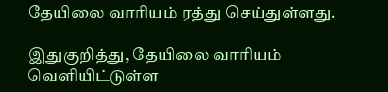தேயிலை வாரியம் ரத்து செய்துள்ளது.

இதுகுறித்து, தேயிலை வாரியம் வெளியிட்டுள்ள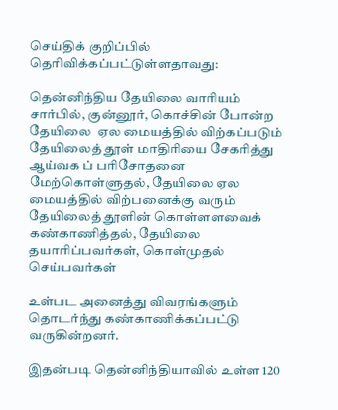செய்திக் குறிப்பில் தெரிவிக்கப்பட்டுள்ளதாவது:

தென்னிந்திய தேயிலை வாரியம் சார்பில், குன்னூர், கொச்சின் போன்ற தேயிலை  ஏல மையத்தில் விற்கப்படும்  தேயிலைத் தூள் மாதிரியை சேகரித்து ஆய்வக ப் பரிசோதனை மேற்கொள்ளுதல், தேயிலை ஏல மையத்தில் விற்பனைக்கு வரும் தேயிலைத் தூளின் கொள்ளளவைக் கண்காணித்தல், தேயிலை தயாரிப்பவர்கள், கொள்முதல் செய்பவர்கள்

உள்பட அனைத்து விவரங்களும்  தொடர்ந்து கண்காணிக்கப்பட்டு வருகின்றனர்.

இதன்படி தென்னிந்தியாவில் உள்ள 120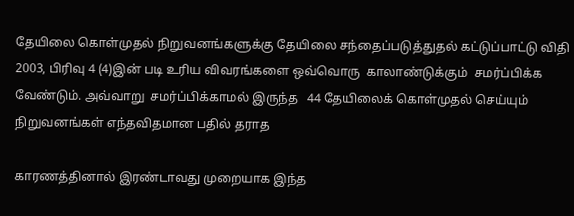தேயிலை கொள்முதல் நிறுவனங்களுக்கு தேயிலை சந்தைப்படுத்துதல் கட்டுப்பாட்டு விதி 2003, பிரிவு 4 (4)இன் படி உரிய விவரங்களை ஒவ்வொரு  காலாண்டுக்கும்  சமர்ப்பிக்க வேண்டும். அவ்வாறு  சமர்ப்பிக்காமல் இருந்த   44 தேயிலைக் கொள்முதல் செய்யும் நிறுவனங்கள் எந்தவிதமான பதில் தராத

காரணத்தினால் இரண்டாவது முறையாக இந்த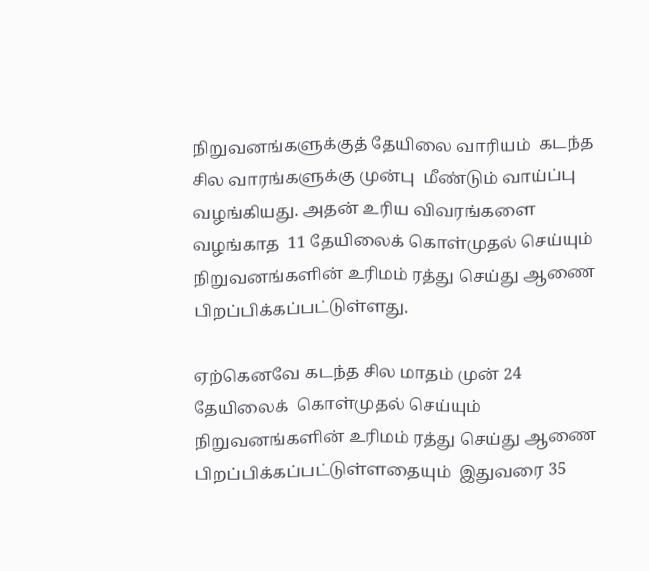நிறுவனங்களுக்குத் தேயிலை வாரியம்  கடந்த சில வாரங்களுக்கு முன்பு  மீண்டும் வாய்ப்பு வழங்கியது. அதன் உரிய விவரங்களை வழங்காத  11 தேயிலைக் கொள்முதல் செய்யும் நிறுவனங்களின் உரிமம் ரத்து செய்து ஆணை பிறப்பிக்கப்பட்டுள்ளது.

ஏற்கெனவே கடந்த சில மாதம் முன் 24 தேயிலைக்  கொள்முதல் செய்யும் நிறுவனங்களின் உரிமம் ரத்து செய்து ஆணை பிறப்பிக்கப்பட்டுள்ளதையும்  இதுவரை 35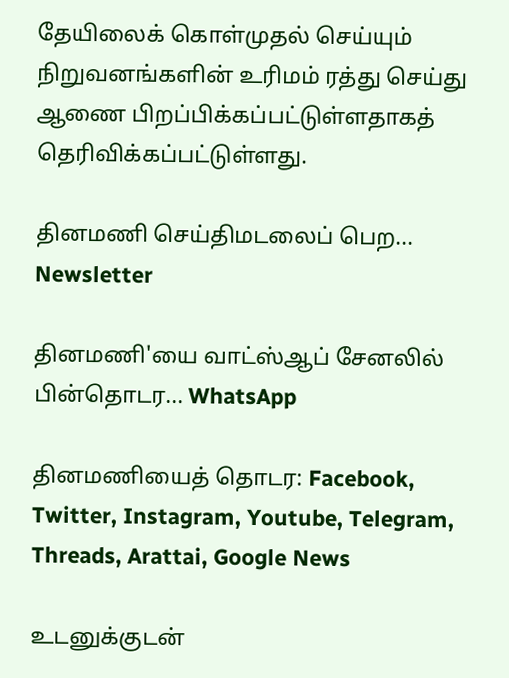தேயிலைக் கொள்முதல் செய்யும் நிறுவனங்களின் உரிமம் ரத்து செய்து ஆணை பிறப்பிக்கப்பட்டுள்ளதாகத் தெரிவிக்கப்பட்டுள்ளது.

தினமணி செய்திமடலைப் பெற... Newsletter

தினமணி'யை வாட்ஸ்ஆப் சேனலில் பின்தொடர... WhatsApp

தினமணியைத் தொடர: Facebook, Twitter, Instagram, Youtube, Telegram, Threads, Arattai, Google News

உடனுக்குடன்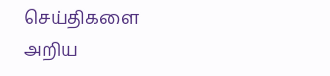செய்திகளை அறிய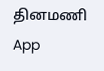தினமணி App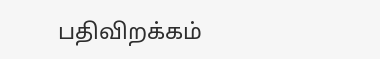பதிவிறக்கம்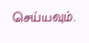செய்யவும்.